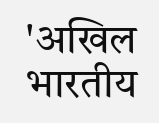'अखिल भारतीय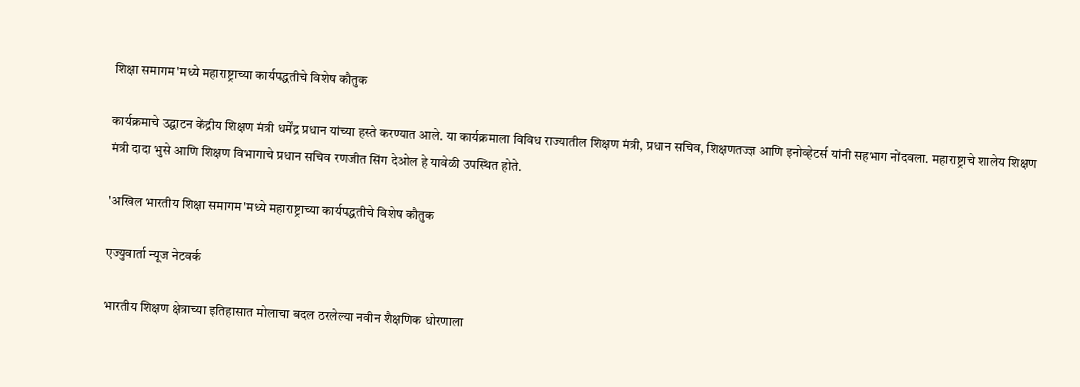शिक्षा समागम'मध्ये महाराष्ट्राच्या कार्यपद्धतीचे विशेष कौतुक

कार्यक्रमाचे उद्घाटन केंद्रीय शिक्षण मंत्री धर्मेंद्र प्रधान यांच्या हस्ते करण्यात आले. या कार्यक्रमाला विविध राज्यातील शिक्षण मंत्री, प्रधान सचिव, शिक्षणतज्ज्ञ आणि इनोव्हेटर्स यांनी सहभाग नोंदवला. महाराष्ट्राचे शालेय शिक्षण मंत्री दादा भुसे आणि शिक्षण विभागाचे प्रधान सचिव रणजीत सिंग देओल हे यावेळी उपस्थित होते.

'अखिल भारतीय शिक्षा समागम'मध्ये महाराष्ट्राच्या कार्यपद्धतीचे विशेष कौतुक

एज्युवार्ता न्यूज नेटवर्क

भारतीय शिक्षण क्षेत्राच्या इतिहासात मोलाचा बदल ठरलेल्या नवीन शैक्षणिक धोरणाला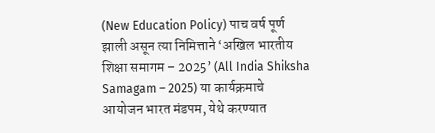(New Education Policy) पाच वर्ष पूर्ण झाली असून त्या निमित्ताने ‘अखिल भारतीय शिक्षा समागम – 2025’ (All India Shiksha Samagam – 2025) या कार्यक्रमाचे आयोजन भारत मंडपम, येथे करण्यात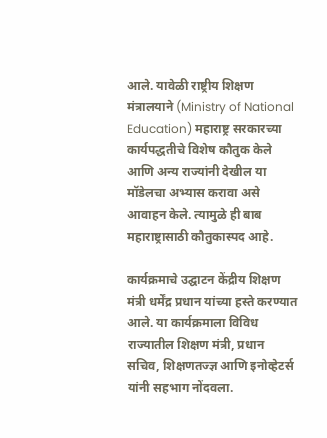आले. यावेळी राष्ट्रीय शिक्षण मंत्रालयाने (Ministry of National Education) महाराष्ट्र सरकारच्या कार्यपद्धतीचे विशेष कौतुक केले आणि अन्य राज्यांनी देखील या मॉडेलचा अभ्यास करावा असे आवाहन केले. त्यामुळे ही बाब महाराष्ट्रासाठी कौतुकास्पद आहे.

कार्यक्रमाचे उद्घाटन केंद्रीय शिक्षण मंत्री धर्मेंद्र प्रधान यांच्या हस्ते करण्यात आले. या कार्यक्रमाला विविध राज्यातील शिक्षण मंत्री, प्रधान सचिव, शिक्षणतज्ज्ञ आणि इनोव्हेटर्स यांनी सहभाग नोंदवला.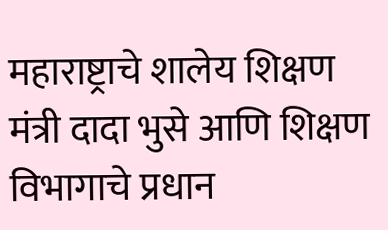महाराष्ट्राचे शालेय शिक्षण मंत्री दादा भुसे आणि शिक्षण विभागाचे प्रधान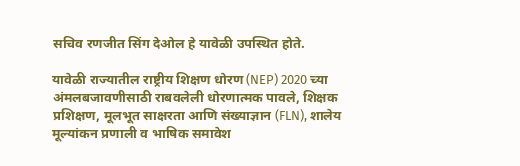सचिव रणजीत सिंग देओल हे यावेळी उपस्थित होते.

यावेळी राज्यातील राष्ट्रीय शिक्षण धोरण (NEP) 2020 च्या अंमलबजावणीसाठी राबवलेली धोरणात्मक पावले, शिक्षक प्रशिक्षण, मूलभूत साक्षरता आणि संख्याज्ञान (FLN), शालेय मूल्यांकन प्रणाली व भाषिक समावेश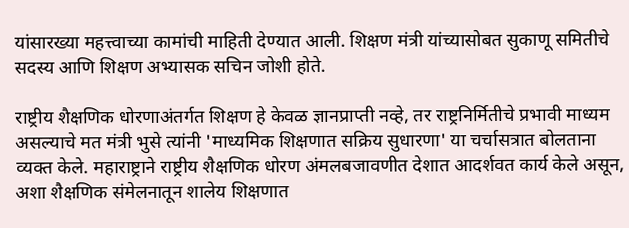यांसारख्या महत्त्वाच्या कामांची माहिती देण्यात आली. शिक्षण मंत्री यांच्यासोबत सुकाणू समितीचे सदस्य आणि शिक्षण अभ्यासक सचिन जोशी होते.

राष्ट्रीय शैक्षणिक धोरणाअंतर्गत शिक्षण हे केवळ ज्ञानप्राप्ती नव्हे, तर राष्ट्रनिर्मितीचे प्रभावी माध्यम असल्याचे मत मंत्री भुसे त्यांनी 'माध्यमिक शिक्षणात सक्रिय सुधारणा' या चर्चासत्रात बोलताना व्यक्त केले. महाराष्ट्राने राष्ट्रीय शैक्षणिक धोरण अंमलबजावणीत देशात आदर्शवत कार्य केले असून, अशा शैक्षणिक संमेलनातून शालेय शिक्षणात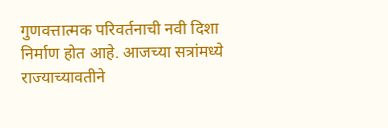गुणवत्तात्मक परिवर्तनाची नवी दिशा निर्माण होत आहे. आजच्या सत्रांमध्ये राज्याच्यावतीने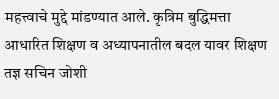महत्त्वाचे मुद्दे मांडण्यात आले. कृत्रिम बुद्धिमत्ता आधारित शिक्षण व अध्यापनातील बदल यावर शिक्षण तज्ञ सचिन जोशी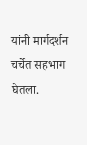यांनी मार्गदर्शन चर्चेत सहभाग घेतला.